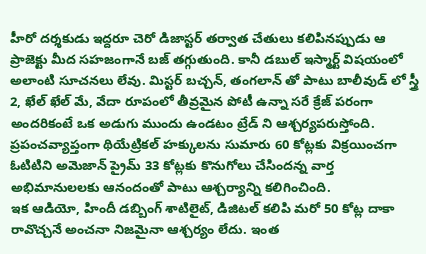హీరో దర్శకుడు ఇద్దరూ చెరో డిజాస్టర్ తర్వాత చేతులు కలిపినప్పుడు ఆ ప్రాజెక్టు మీద సహజంగానే బజ్ తగ్గుతుంది. కానీ డబుల్ ఇస్మార్ట్ విషయంలో అలాంటి సూచనలు లేవు. మిస్టర్ బచ్చన్, తంగలాన్ తో పాటు బాలీవుడ్ లో స్త్రీ 2, ఖేల్ ఖేల్ మే, వేదా రూపంలో తీవ్రమైన పోటీ ఉన్నా సరే క్రేజ్ పరంగా అందరికంటే ఒక అడుగు ముందు ఉండటం ట్రేడ్ ని ఆశ్చర్యపరుస్తోంది. ప్రపంచవ్యాప్తంగా థియేట్రికల్ హక్కులను సుమారు 60 కోట్లకు విక్రయించగా ఓటిటిని అమెజాన్ ప్రైమ్ 33 కోట్లకు కొనుగోలు చేసిందన్న వార్త అభిమానులలకు ఆనందంతో పాటు ఆశ్చర్యాన్ని కలిగించింది.
ఇక ఆడియో, హిందీ డబ్బింగ్ శాటిలైట్, డిజిటల్ కలిపి మరో 50 కోట్ల దాకా రావొచ్చనే అంచనా నిజమైనా ఆశ్చర్యం లేదు. ఇంత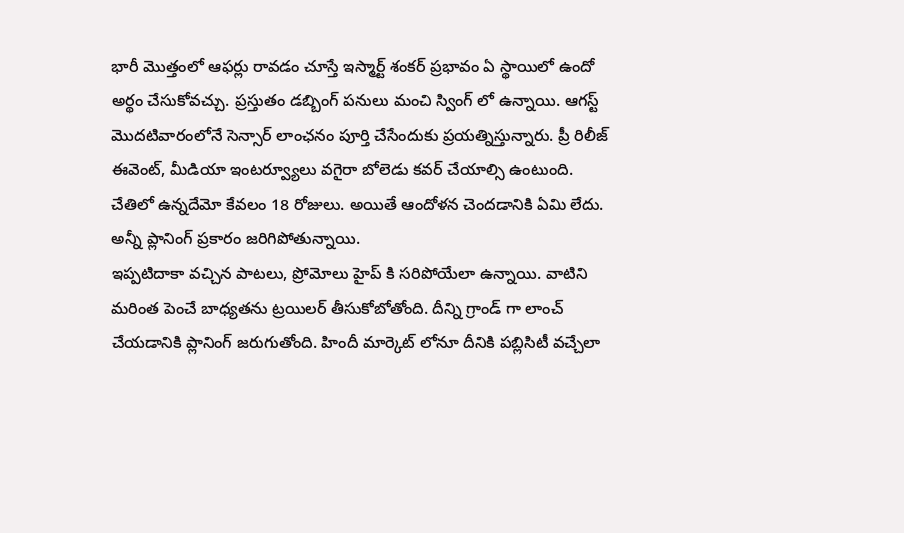భారీ మొత్తంలో ఆఫర్లు రావడం చూస్తే ఇస్మార్ట్ శంకర్ ప్రభావం ఏ స్థాయిలో ఉందో అర్థం చేసుకోవచ్చు. ప్రస్తుతం డబ్బింగ్ పనులు మంచి స్వింగ్ లో ఉన్నాయి. ఆగస్ట్ మొదటివారంలోనే సెన్సార్ లాంఛనం పూర్తి చేసేందుకు ప్రయత్నిస్తున్నారు. ప్రీ రిలీజ్ ఈవెంట్, మీడియా ఇంటర్వ్యూలు వగైరా బోలెడు కవర్ చేయాల్సి ఉంటుంది. చేతిలో ఉన్నదేమో కేవలం 18 రోజులు. అయితే ఆందోళన చెందడానికి ఏమి లేదు. అన్నీ ప్లానింగ్ ప్రకారం జరిగిపోతున్నాయి.
ఇప్పటిదాకా వచ్చిన పాటలు, ప్రోమోలు హైప్ కి సరిపోయేలా ఉన్నాయి. వాటిని మరింత పెంచే బాధ్యతను ట్రయిలర్ తీసుకోబోతోంది. దీన్ని గ్రాండ్ గా లాంచ్ చేయడానికి ప్లానింగ్ జరుగుతోంది. హిందీ మార్కెట్ లోనూ దీనికి పబ్లిసిటీ వచ్చేలా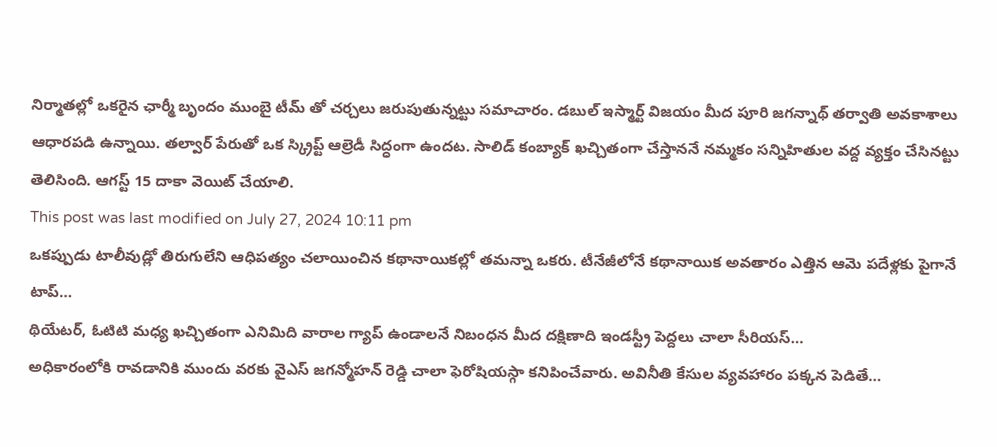నిర్మాతల్లో ఒకరైన ఛార్మీ బృందం ముంబై టీమ్ తో చర్చలు జరుపుతున్నట్టు సమాచారం. డబుల్ ఇస్మార్ట్ విజయం మీద పూరి జగన్నాథ్ తర్వాతి అవకాశాలు ఆధారపడి ఉన్నాయి. తల్వార్ పేరుతో ఒక స్క్రిప్ట్ ఆల్రెడీ సిద్ధంగా ఉందట. సాలిడ్ కంబ్యాక్ ఖచ్చితంగా చేస్తాననే నమ్మకం సన్నిహితుల వద్ద వ్యక్తం చేసినట్టు తెలిసింది. ఆగస్ట్ 15 దాకా వెయిట్ చేయాలి.
This post was last modified on July 27, 2024 10:11 pm
ఒకప్పుడు టాలీవుడ్లో తిరుగులేని ఆధిపత్యం చలాయించిన కథానాయికల్లో తమన్నా ఒకరు. టీనేజీలోనే కథానాయిక అవతారం ఎత్తిన ఆమె పదేళ్లకు పైగానే టాప్…
థియేటర్, ఓటిటి మధ్య ఖచ్చితంగా ఎనిమిది వారాల గ్యాప్ ఉండాలనే నిబంధన మీద దక్షిణాది ఇండస్ట్రీ పెద్దలు చాలా సీరియస్…
అధికారంలోకి రావడానికి ముందు వరకు వైఎస్ జగన్మోహన్ రెడ్డి చాలా ఫెరోషియస్గా కనిపించేవారు. అవినీతి కేసుల వ్యవహారం పక్కన పెడితే…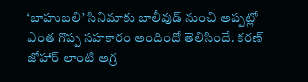‘బాహుబలి’ సినిమాకు బాలీవుడ్ నుంచి అప్పట్లో ఎంత గొప్ప సహకారం అందిందో తెలిసిందే. కరణ్ జోహార్ లాంటి అగ్ర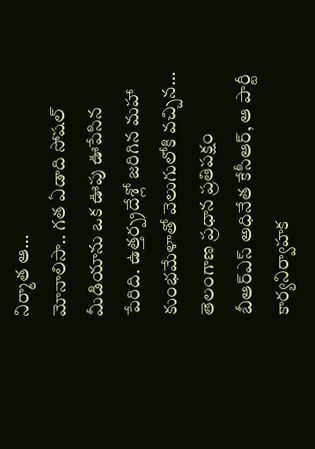నిర్మాత ఆ…
మోనాలిసా.. గత ఏడాది సోషల్ మీడియాను ఒక ఊపు ఊపేసిన పేరిది. ఉత్తర్ప్రదేశ్లో జరిగిన మహా కుంభమేళాతో వెలుగులోకి వచ్చిన…
తెలంగాణ ప్రధాన ప్రతిపక్షం బీఆర్ఎస్ అధినేత కేసీఆర్, ఆ పార్టీ కార్యనిర్వాహక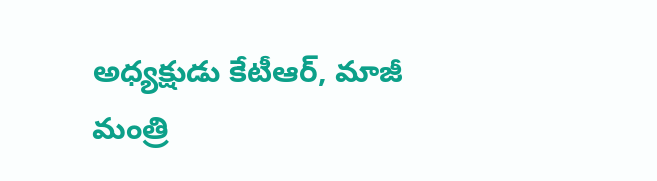అధ్యక్షుడు కేటీఆర్, మాజీ మంత్రి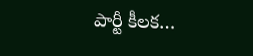పార్టీ కీలక…